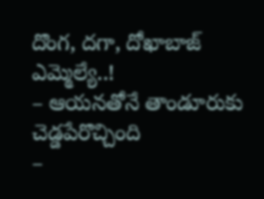దొంగ, దగా, దోఖాబాజ్ ఎమ్మెల్యే..!
– ఆయనతోనే తాండూరుకు చెడ్డపేరొచ్చింది
–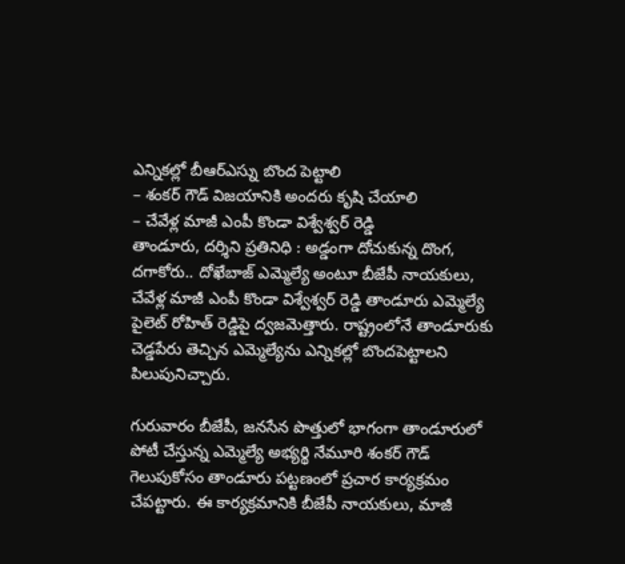ఎన్నికల్లో బీఆర్ఎస్ను బొంద పెట్టాలి
– శంకర్ గౌడ్ విజయానికి అందరు కృషి చేయాలి
– చేవేళ్ల మాజీ ఎంపీ కొండా విశ్వేశ్వర్ రెడ్డి
తాండూరు, దర్శిని ప్రతినిధి : అడ్డంగా దోచుకున్న దొంగ, దగాకోరు.. దోఖేబాజ్ ఎమ్మెల్యే అంటూ బీజేపీ నాయకులు, చేవేళ్ల మాజీ ఎంపీ కొండా విశ్వేశ్వర్ రెడ్డి తాండూరు ఎమ్మెల్యే పైలెట్ రోహిత్ రెడ్డిపై ద్వజమెత్తారు. రాష్ట్రంలోనే తాండూరుకు చెడ్డపేరు తెచ్చిన ఎమ్మెల్యేను ఎన్నికల్లో బొందపెట్టాలని పిలుపునిచ్చారు.

గురువారం బీజేపీ, జనసేన పొత్తులో భాగంగా తాండూరులో పోటీ చేస్తున్న ఎమ్మెల్యే అభ్యర్థి నేమూరి శంకర్ గౌడ్ గెలుపుకోసం తాండూరు పట్టణంలో ప్రచార కార్యక్రమం చేపట్టారు. ఈ కార్యక్రమానికి బీజేపీ నాయకులు, మాజీ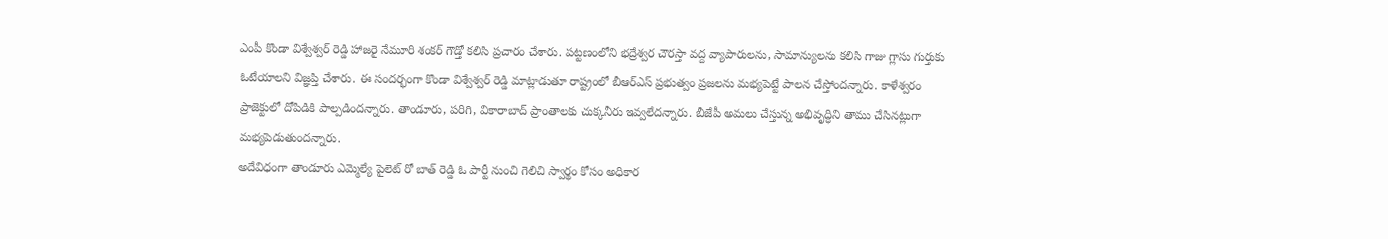ఎంపీ కొండా విశ్వేశ్వర్ రెడ్డి హాజరై నేమూరి శంకర్ గౌడ్తో కలిసి ప్రచారం చేశారు. పట్టణంలోని భద్రేశ్వర చౌరస్తా వద్ద వ్యాపారులను, సామాన్యులను కలిసి గాజు గ్లాసు గుర్తుకు ఓటేయాలని విజ్ఞప్తి చేశారు. ఈ సందర్భంగా కొండా విశ్వేశ్వర్ రెడ్డి మాట్లాడుతూ రాష్ట్రంలో బీఆర్ఎస్ ప్రభుత్వం ప్రజలను మభ్యపెట్టే పాలన చేస్తోందన్నారు. కాళేశ్వరం ప్రాజెక్టులో దోపిడికి పాల్పడిందన్నారు. తాండూరు, పరిగి, వికారాబాద్ ప్రాంతాలకు చుక్కనీరు ఇవ్వలేదన్నారు. బీజేపీ అమలు చేస్తున్న అభివృద్ధిని తాము చేసినట్లుగా మభ్యపెడుతుందన్నారు.
అదేవిధంగా తాండూరు ఎమ్మెల్యే పైలెట్ రో బాత్ రెడ్డి ఓ పార్టీ నుంచి గెలిచి స్వార్థం కోసం అధికార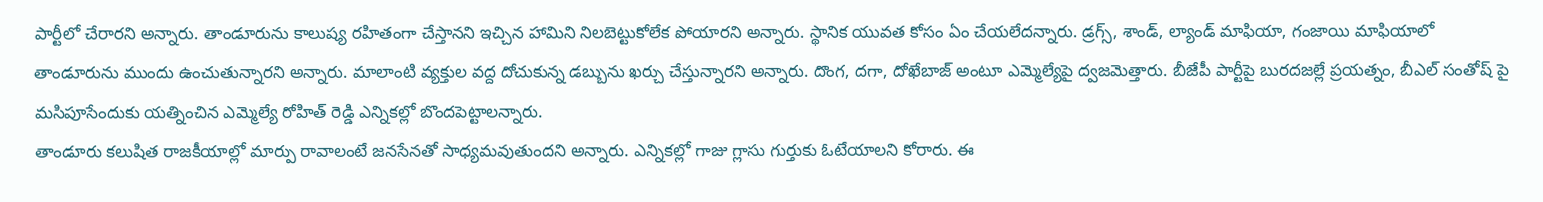పార్టీలో చేరారని అన్నారు. తాండూరును కాలుష్య రహితంగా చేస్తానని ఇచ్చిన హామిని నిలబెట్టుకోలేక పోయారని అన్నారు. స్థానిక యువత కోసం ఏం చేయలేదన్నారు. డ్రగ్స్, శాండ్, ల్యాండ్ మాఫియా, గంజాయి మాఫియాలో తాండూరును ముందు ఉంచుతున్నారని అన్నారు. మాలాంటి వ్యక్తుల వద్ద దోచుకున్న డబ్బును ఖర్చు చేస్తున్నారని అన్నారు. దొంగ, దగా, దోఖేబాజ్ అంటూ ఎమ్మెల్యేపై ద్వజమెత్తారు. బీజేపీ పార్టీపై బురదజల్లే ప్రయత్నం, బీఎల్ సంతోష్ పై మసిపూసేందుకు యత్నించిన ఎమ్మెల్యే రోహిత్ రెడ్డి ఎన్నికల్లో బొందపెట్టాలన్నారు.
తాండూరు కలుషిత రాజకీయాల్లో మార్పు రావాలంటే జనసేనతో సాధ్యమవుతుందని అన్నారు. ఎన్నికల్లో గాజు గ్లాసు గుర్తుకు ఓటేయాలని కోరారు. ఈ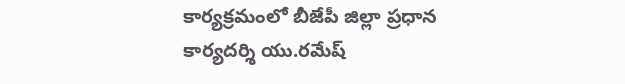కార్యక్రమంలో బీజేపీ జిల్లా ప్రధాన కార్యదర్శి యు.రమేష్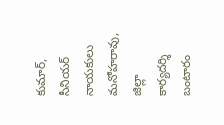కుమార్, సీనియర్ నాయకులు మనోహరావు, జిల్లా కార్యదర్శి బంటారం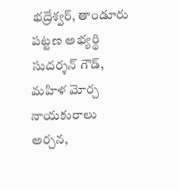భద్రేశ్వర్, తాండూరు పట్టణ అభ్యర్థి సుదర్శన్ గౌడ్, మహిళ మోర్చ నాయకురాలు అర్చన,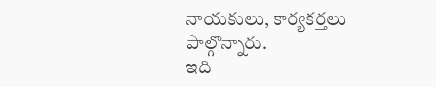నాయకులు, కార్యకర్తలు పాల్గొన్నారు.
ఇది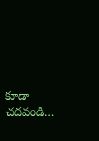కూడా చదవండి…